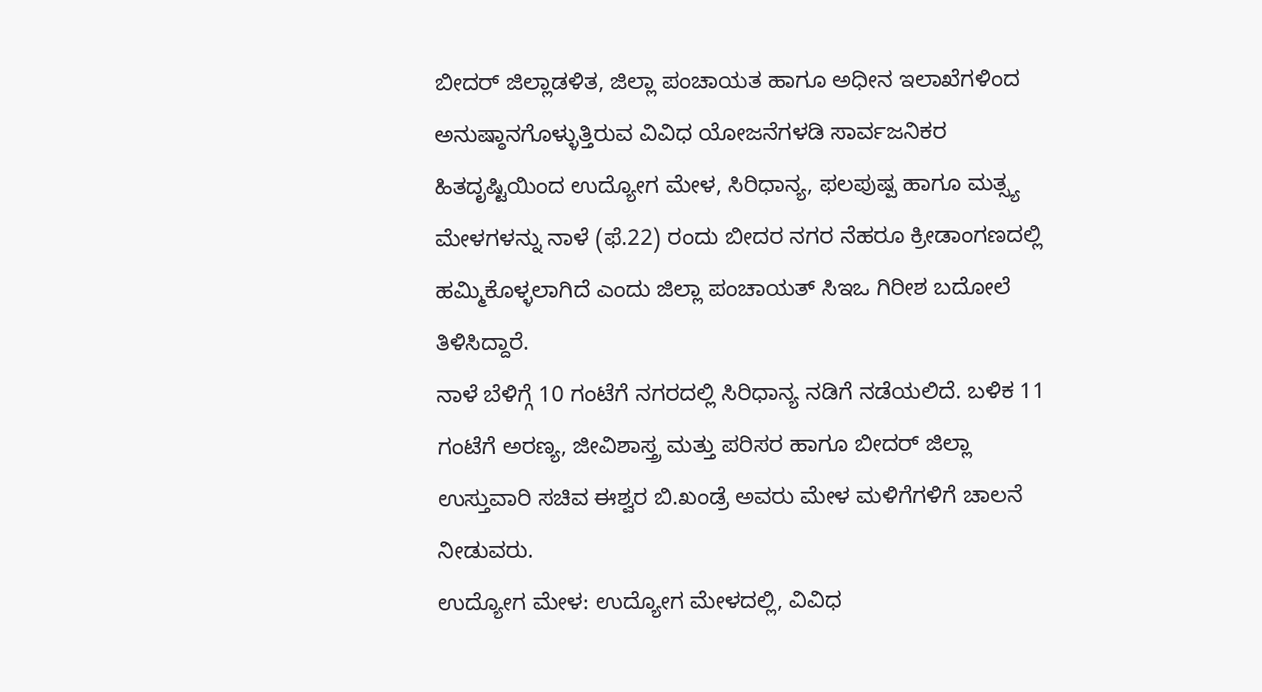ಬೀದರ್ ಜಿಲ್ಲಾಡಳಿತ, ಜಿಲ್ಲಾ ಪಂಚಾಯತ ಹಾಗೂ ಅಧೀನ ಇಲಾಖೆಗಳಿಂದ ಅನುಷ್ಠಾನಗೊಳ್ಳುತ್ತಿರುವ ವಿವಿಧ ಯೋಜನೆಗಳಡಿ ಸಾರ್ವಜನಿಕರ ಹಿತದೃಷ್ಟಿಯಿಂದ ಉದ್ಯೋಗ ಮೇಳ, ಸಿರಿಧಾನ್ಯ, ಫಲಪುಷ್ಪ ಹಾಗೂ ಮತ್ಸ್ಯ ಮೇಳಗಳನ್ನು ನಾಳೆ (ಫೆ.22) ರಂದು ಬೀದರ ನಗರ ನೆಹರೂ ಕ್ರೀಡಾಂಗಣದಲ್ಲಿ ಹಮ್ಮಿಕೊಳ್ಳಲಾಗಿದೆ ಎಂದು ಜಿಲ್ಲಾ ಪಂಚಾಯತ್ ಸಿಇಒ ಗಿರೀಶ ಬದೋಲೆ ತಿಳಿಸಿದ್ದಾರೆ.
ನಾಳೆ ಬೆಳಿಗ್ಗೆ 10 ಗಂಟೆಗೆ ನಗರದಲ್ಲಿ ಸಿರಿಧಾನ್ಯ ನಡಿಗೆ ನಡೆಯಲಿದೆ. ಬಳಿಕ 11 ಗಂಟೆಗೆ ಅರಣ್ಯ, ಜೀವಿಶಾಸ್ತ್ರ ಮತ್ತು ಪರಿಸರ ಹಾಗೂ ಬೀದರ್ ಜಿಲ್ಲಾ ಉಸ್ತುವಾರಿ ಸಚಿವ ಈಶ್ವರ ಬಿ.ಖಂಡ್ರೆ ಅವರು ಮೇಳ ಮಳಿಗೆಗಳಿಗೆ ಚಾಲನೆ ನೀಡುವರು.
ಉದ್ಯೋಗ ಮೇಳ: ಉದ್ಯೋಗ ಮೇಳದಲ್ಲಿ, ವಿವಿಧ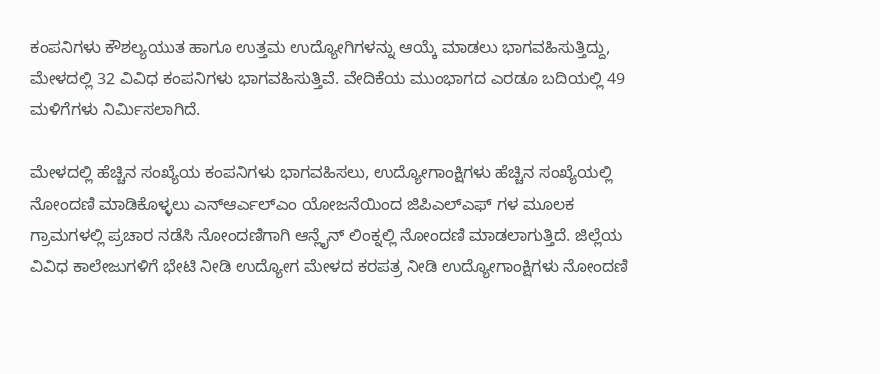ಕಂಪನಿಗಳು ಕೌಶಲ್ಯಯುತ ಹಾಗೂ ಉತ್ತಮ ಉದ್ಯೋಗಿಗಳನ್ನು ಆಯ್ಕೆ ಮಾಡಲು ಭಾಗವಹಿಸುತ್ತಿದ್ದು, ಮೇಳದಲ್ಲಿ 32 ವಿವಿಧ ಕಂಪನಿಗಳು ಭಾಗವಹಿಸುತ್ತಿವೆ. ವೇದಿಕೆಯ ಮುಂಭಾಗದ ಎರಡೂ ಬದಿಯಲ್ಲಿ 49 ಮಳಿಗೆಗಳು ನಿರ್ಮಿಸಲಾಗಿದೆ.

ಮೇಳದಲ್ಲಿ ಹೆಚ್ಚಿನ ಸಂಖ್ಯೆಯ ಕಂಪನಿಗಳು ಭಾಗವಹಿಸಲು, ಉದ್ಯೋಗಾಂಕ್ಷಿಗಳು ಹೆಚ್ಚಿನ ಸಂಖ್ಯೆಯಲ್ಲಿ ನೋಂದಣಿ ಮಾಡಿಕೊಳ್ಳಲು ಎನ್ಆರ್ಎಲ್ಎಂ ಯೋಜನೆಯಿಂದ ಜಿಪಿಎಲ್ಎಫ್ ಗಳ ಮೂಲಕ ಗ್ರಾಮಗಳಲ್ಲಿ ಪ್ರಚಾರ ನಡೆಸಿ ನೋಂದಣಿಗಾಗಿ ಆನ್ಲೈನ್ ಲಿಂಕ್ನಲ್ಲಿ ನೋಂದಣಿ ಮಾಡಲಾಗುತ್ತಿದೆ. ಜಿಲ್ಲೆಯ ವಿವಿಧ ಕಾಲೇಜುಗಳಿಗೆ ಭೇಟಿ ನೀಡಿ ಉದ್ಯೋಗ ಮೇಳದ ಕರಪತ್ರ ನೀಡಿ ಉದ್ಯೋಗಾಂಕ್ಷಿಗಳು ನೋಂದಣಿ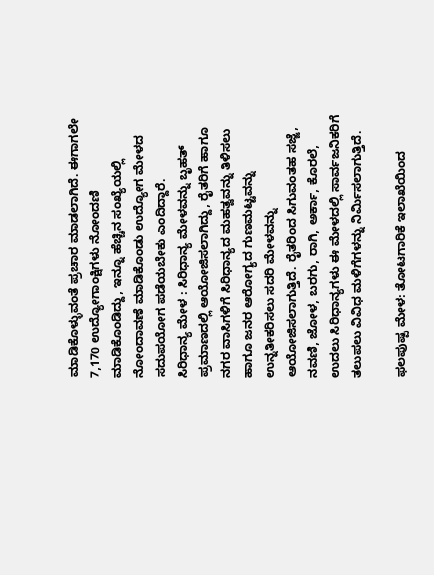ಮಾಡಿಕೊಳ್ಳುವಂತೆ ಪ್ರಚಾರ ಮಾಡಲಾಗಿದೆ. ಈಗಾಗಲೇ 7,170 ಉದ್ಯೋಗಾಂಕ್ಷಿಗಳು ನೋಂದಣಿ ಮಾಡಿಕೊಂಡಿದ್ದು, ಇನ್ನೂ ಹೆಚ್ಚಿನ ಸಂಖ್ಯೆಯಲ್ಲಿ ನೋಂದಾವಣೆ ಮಾಡಿಕೊಂಡು ಉದ್ಯೋಗ ಮೇಳದ ಸದುಪಯೋಗ ಪಡೆಯಬೇಕು ಎಂದಿದ್ದಾರೆ.
ಸಿರಿಧಾನ್ಯ ಮೇಳ : ಸಿರಿಧಾನ್ಯ ಮೇಳವನ್ನು ಬೃಹತ್ ಪ್ರಮಾಣದಲ್ಲಿ ಆಯೋಜಿಸಲಾಗಿದ್ದು, ರೈತರಿಗೆ ಹಾಗೂ ನಗರ ವಾಸಿಗಳಿಗೆ ಸಿರಿಧಾನ್ಯದ ಮಹತ್ವವನ್ನು ತಿಳಿಸಲು ಹಾಗೂ ಜನರ ಆರೋಗ್ಯದ ಗುಣಮಟ್ಟವನ್ನು ಉನ್ನತೀಕರಿಸಲು ಸದರಿ ಮೇಳವನ್ನು ಆಯೋಜಿಸಲಾಗುತ್ತಿದೆ. ರೈತರಿಂದ ಸಿಗುವಂತಹ ಸಜ್ಜೆ, ನವಣಿ, ಜೋಳ, ಬರಗು, ರಾಗಿ, ಅರ್ಕಾ, ಕೊರಲೆ, ಉದಲು ಸಿರಿಧಾನ್ಯಗಳು ಈ ಮೇಳದಲ್ಲಿ ಸಾರ್ವಜನಿಕರಿಗೆ ತಲುಪಲು ವಿವಿಧ ಮಳಿಗೆಗಳನ್ನು ನಿರ್ಮಿಸಲಾಗುತ್ತಿದೆ.

ಫಲಪುಷ್ಪ ಮೇಳ: ತೋಟಗಾರಿಕೆ ಇಲಾಖೆಯಿಂದ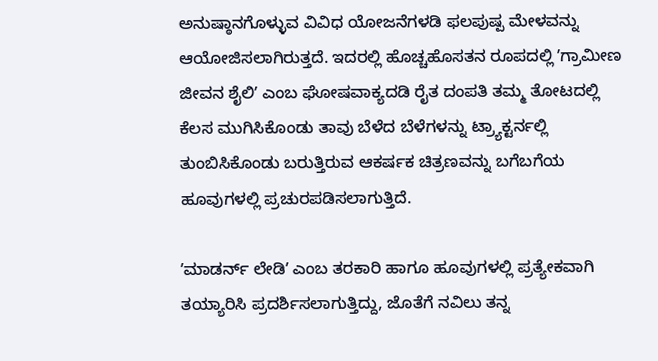ಅನುಷ್ಠಾನಗೊಳ್ಳುವ ವಿವಿಧ ಯೋಜನೆಗಳಡಿ ಫಲಪುಷ್ಪ ಮೇಳವನ್ನು ಆಯೋಜಿಸಲಾಗಿರುತ್ತದೆ. ಇದರಲ್ಲಿ ಹೊಚ್ಚಹೊಸತನ ರೂಪದಲ್ಲಿ ʼಗ್ರಾಮೀಣ ಜೀವನ ಶೈಲಿʼ ಎಂಬ ಘೋಷವಾಕ್ಯದಡಿ ರೈತ ದಂಪತಿ ತಮ್ಮ ತೋಟದಲ್ಲಿ ಕೆಲಸ ಮುಗಿಸಿಕೊಂಡು ತಾವು ಬೆಳೆದ ಬೆಳೆಗಳನ್ನು ಟ್ರ್ಯಾಕ್ಟರ್ನಲ್ಲಿ ತುಂಬಿಸಿಕೊಂಡು ಬರುತ್ತಿರುವ ಆಕರ್ಷಕ ಚಿತ್ರಣವನ್ನು ಬಗೆಬಗೆಯ ಹೂವುಗಳಲ್ಲಿ ಪ್ರಚುರಪಡಿಸಲಾಗುತ್ತಿದೆ.

ʼಮಾಡರ್ನ್ ಲೇಡಿʼ ಎಂಬ ತರಕಾರಿ ಹಾಗೂ ಹೂವುಗಳಲ್ಲಿ ಪ್ರತ್ಯೇಕವಾಗಿ ತಯ್ಯಾರಿಸಿ ಪ್ರದರ್ಶಿಸಲಾಗುತ್ತಿದ್ದು, ಜೊತೆಗೆ ನವಿಲು ತನ್ನ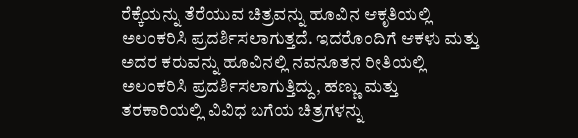ರೆಕ್ಕೆಯನ್ನು ತೆರೆಯುವ ಚಿತ್ರವನ್ನು ಹೂವಿನ ಆಕೃತಿಯಲ್ಲಿ ಅಲಂಕರಿಸಿ ಪ್ರದರ್ಶಿಸಲಾಗುತ್ತದೆ. ಇದರೊಂದಿಗೆ ಆಕಳು ಮತ್ತು ಅದರ ಕರುವನ್ನು ಹೂವಿನಲ್ಲಿ ನವನೂತನ ರೀತಿಯಲ್ಲಿ ಅಲಂಕರಿಸಿ ಪ್ರದರ್ಶಿಸಲಾಗುತ್ತಿದ್ದು, ಹಣ್ಣು ಮತ್ತು ತರಕಾರಿಯಲ್ಲಿ ವಿವಿಧ ಬಗೆಯ ಚಿತ್ರಗಳನ್ನು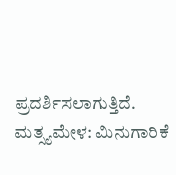ಪ್ರದರ್ಶಿಸಲಾಗುತ್ತಿದೆ.
ಮತ್ಸ್ಯಮೇಳ: ಮಿನುಗಾರಿಕೆ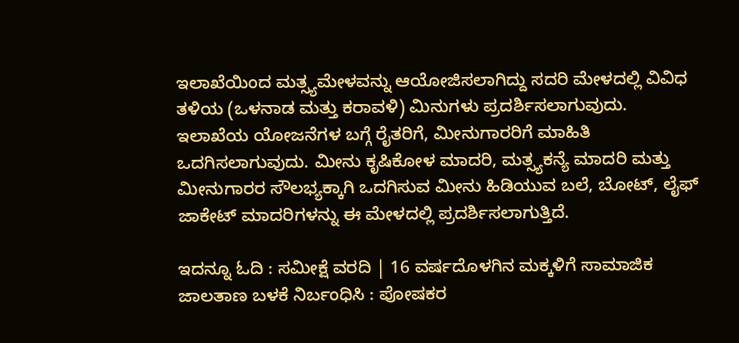ಇಲಾಖೆಯಿಂದ ಮತ್ಸ್ಯಮೇಳವನ್ನು ಆಯೋಜಿಸಲಾಗಿದ್ದು ಸದರಿ ಮೇಳದಲ್ಲಿ ವಿವಿಧ ತಳಿಯ (ಒಳನಾಡ ಮತ್ತು ಕರಾವಳಿ) ಮಿನುಗಳು ಪ್ರದರ್ಶಿಸಲಾಗುವುದು. ಇಲಾಖೆಯ ಯೋಜನೆಗಳ ಬಗ್ಗೆ ರೈತರಿಗೆ, ಮೀನುಗಾರರಿಗೆ ಮಾಹಿತಿ ಒದಗಿಸಲಾಗುವುದು. ಮೀನು ಕೃಷಿಕೋಳ ಮಾದರಿ, ಮತ್ಸ್ಯಕನ್ಯೆ ಮಾದರಿ ಮತ್ತು ಮೀನುಗಾರರ ಸೌಲಭ್ಯಕ್ಕಾಗಿ ಒದಗಿಸುವ ಮೀನು ಹಿಡಿಯುವ ಬಲೆ, ಬೋಟ್, ಲೈಫ್ ಜಾಕೇಟ್ ಮಾದರಿಗಳನ್ನು ಈ ಮೇಳದಲ್ಲಿ ಪ್ರದರ್ಶಿಸಲಾಗುತ್ತಿದೆ.

ಇದನ್ನೂ ಓದಿ : ಸಮೀಕ್ಷೆ ವರದಿ | 16 ವರ್ಷದೊಳಗಿನ ಮಕ್ಕಳಿಗೆ ಸಾಮಾಜಿಕ ಜಾಲತಾಣ ಬಳಕೆ ನಿರ್ಬಂಧಿಸಿ : ಪೋಷಕರ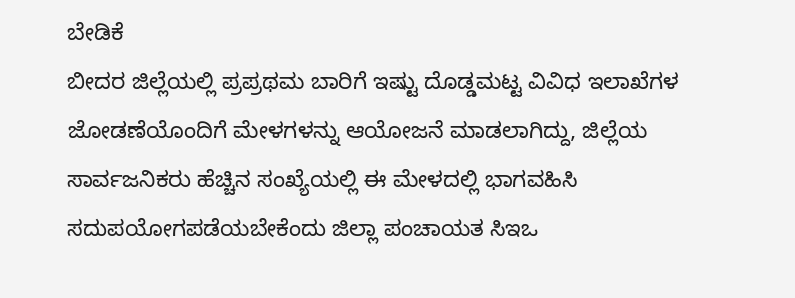ಬೇಡಿಕೆ
ಬೀದರ ಜಿಲ್ಲೆಯಲ್ಲಿ ಪ್ರಪ್ರಥಮ ಬಾರಿಗೆ ಇಷ್ಟು ದೊಡ್ಡಮಟ್ಟ ವಿವಿಧ ಇಲಾಖೆಗಳ ಜೋಡಣೆಯೊಂದಿಗೆ ಮೇಳಗಳನ್ನು ಆಯೋಜನೆ ಮಾಡಲಾಗಿದ್ದು, ಜಿಲ್ಲೆಯ ಸಾರ್ವಜನಿಕರು ಹೆಚ್ಚಿನ ಸಂಖ್ಯೆಯಲ್ಲಿ ಈ ಮೇಳದಲ್ಲಿ ಭಾಗವಹಿಸಿ ಸದುಪಯೋಗಪಡೆಯಬೇಕೆಂದು ಜಿಲ್ಲಾ ಪಂಚಾಯತ ಸಿಇಒ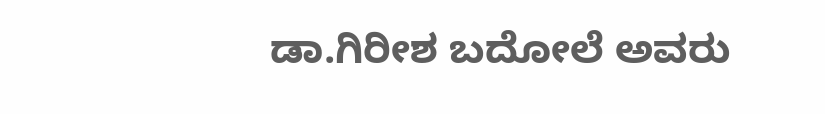ಡಾ.ಗಿರೀಶ ಬದೋಲೆ ಅವರು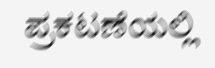ಪ್ರಕಟಣೆಯಲ್ಲಿ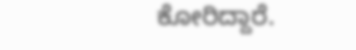ಕೋರಿದ್ದಾರೆ.